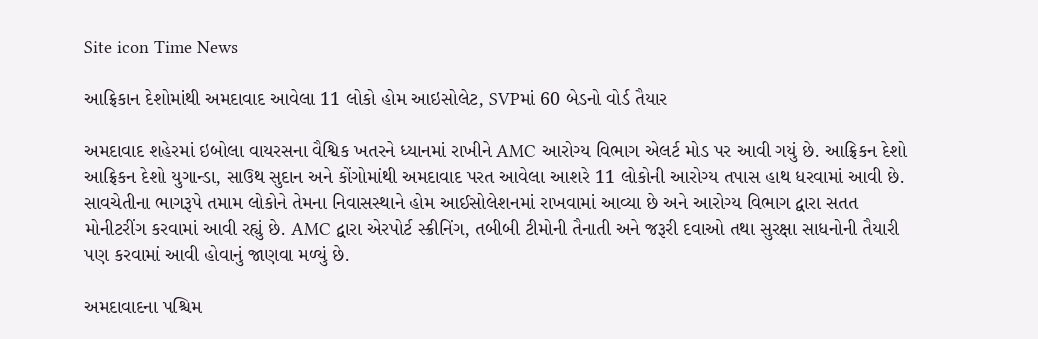Site icon Time News

આફ્રિકાન દેશોમાંથી અમદાવાદ આવેલા 11 લોકો હોમ આઇસોલેટ, SVPમાં 60 બેડનો વોર્ડ તૈયાર

અમદાવાદ શહેરમાં ઇબોલા વાયરસના વૈશ્વિક ખતરને ધ્યાનમાં રાખીને AMC આરોગ્ય વિભાગ એલર્ટ મોડ પર આવી ગયું છે. આફ્રિકન દેશો આફ્રિકન દેશો યુગાન્ડા, સાઉથ સુદાન અને કોંગોમાંથી અમદાવાદ પરત આવેલા આશરે 11 લોકોની આરોગ્ય તપાસ હાથ ધરવામાં આવી છે. સાવચેતીના ભાગરૂપે તમામ લોકોને તેમના નિવાસસ્થાને હોમ આઈસોલેશનમાં રાખવામાં આવ્યા છે અને આરોગ્ય વિભાગ દ્વારા સતત મોનીટરીંગ કરવામાં આવી રહ્યું છે. AMC દ્વારા એરપોર્ટ સ્ક્રીનિંગ, તબીબી ટીમોની તૈનાતી અને જરૂરી દવાઓ તથા સુરક્ષા સાધનોની તૈયારી પણ કરવામાં આવી હોવાનું જાણવા મળ્યું છે.

અમદાવાદના પશ્ચિમ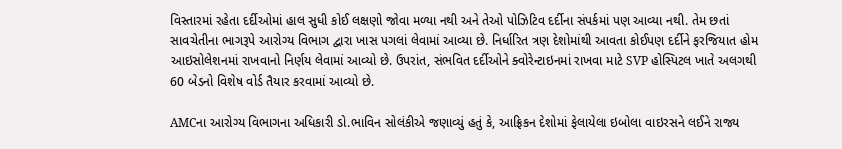વિસ્તારમાં રહેતા દર્દીઓમાં હાલ સુધી કોઈ લક્ષણો જોવા મળ્યા નથી અને તેઓ પોઝિટિવ દર્દીના સંપર્કમાં પણ આવ્યા નથી. તેમ છતાં સાવચેતીના ભાગરૂપે આરોગ્ય વિભાગ દ્વારા ખાસ પગલાં લેવામાં આવ્યા છે. નિર્ધારિત ત્રણ દેશોમાંથી આવતા કોઈપણ દર્દીને ફરજિયાત હોમ આઇસોલેશનમાં રાખવાનો નિર્ણય લેવામાં આવ્યો છે. ઉપરાંત, સંભવિત દર્દીઓને ક્વોરેન્ટાઇનમાં રાખવા માટે SVP હોસ્પિટલ ખાતે અલગથી 60 બેડનો વિશેષ વોર્ડ તૈયાર કરવામાં આવ્યો છે.

AMCના આરોગ્ય વિભાગના અધિકારી ડો.ભાવિન સોલંકીએ જણાવ્યું હતું કે, આફ્રિકન દેશોમાં ફેલાયેલા ઇબોલા વાઇરસને લઈને રાજ્ય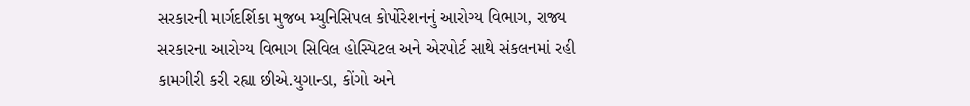સરકારની માર્ગદર્શિકા મુજબ મ્યુનિસિપલ કોર્પોરેશનનું આરોગ્ય વિભાગ, રાજ્ય સરકારના આરોગ્ય વિભાગ સિવિલ હોસ્પિટલ અને એરપોર્ટ સાથે સંકલનમાં રહી કામગીરી કરી રહ્યા છીએ.યુગાન્ડા, કોંગો અને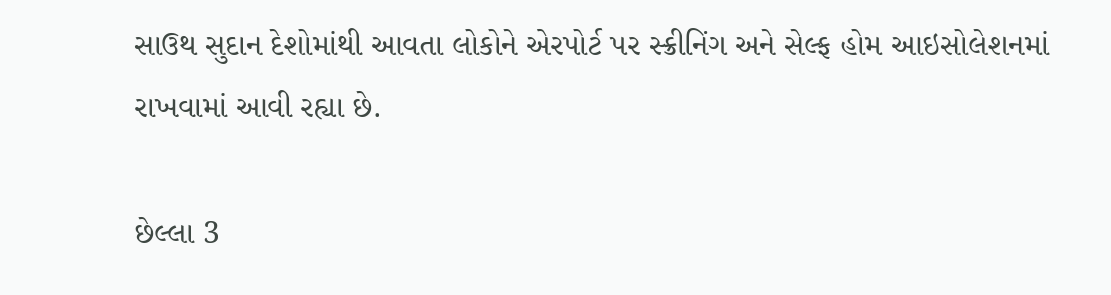સાઉથ સુદાન દેશોમાંથી આવતા લોકોને એરપોર્ટ પર સ્ક્રીનિંગ અને સેલ્ફ હોમ આઇસોલેશનમાં રાખવામાં આવી રહ્યા છે.

છેલ્લા 3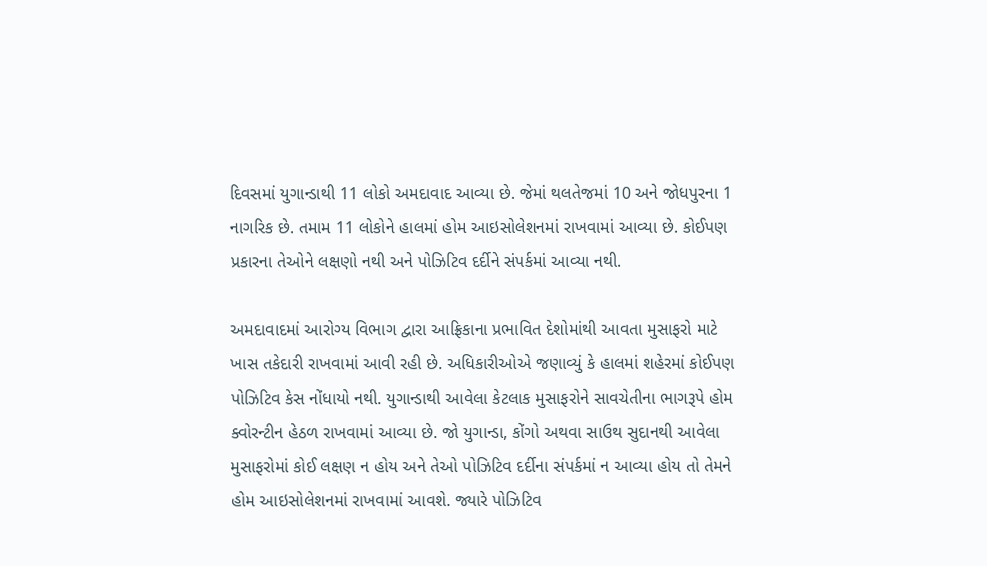દિવસમાં યુગાન્ડાથી 11 લોકો અમદાવાદ આવ્યા છે. જેમાં થલતેજમાં 10 અને જોધપુરના 1 નાગરિક છે. તમામ 11 લોકોને હાલમાં હોમ આઇસોલેશનમાં રાખવામાં આવ્યા છે. કોઈપણ પ્રકારના તેઓને લક્ષણો નથી અને પોઝિટિવ દર્દીને સંપર્કમાં આવ્યા નથી.

અમદાવાદમાં આરોગ્ય વિભાગ દ્વારા આફ્રિકાના પ્રભાવિત દેશોમાંથી આવતા મુસાફરો માટે ખાસ તકેદારી રાખવામાં આવી રહી છે. અધિકારીઓએ જણાવ્યું કે હાલમાં શહેરમાં કોઈપણ પોઝિટિવ કેસ નોંધાયો નથી. યુગાન્ડાથી આવેલા કેટલાક મુસાફરોને સાવચેતીના ભાગરૂપે હોમ ક્વોરન્ટીન હેઠળ રાખવામાં આવ્યા છે. જો યુગાન્ડા, કોંગો અથવા સાઉથ સુદાનથી આવેલા મુસાફરોમાં કોઈ લક્ષણ ન હોય અને તેઓ પોઝિટિવ દર્દીના સંપર્કમાં ન આવ્યા હોય તો તેમને હોમ આઇસોલેશનમાં રાખવામાં આવશે. જ્યારે પોઝિટિવ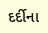દર્દીના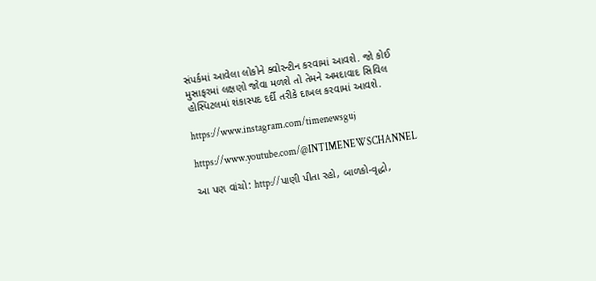સંપર્કમાં આવેલા લોકોને ક્વોરન્ટીન કરવામાં આવશે. જો કોઈ મુસાફરમાં લક્ષણો જોવા મળશે તો તેમને અમદાવાદ સિવિલ હોસ્પિટલમાં શંકાસ્પદ દર્દી તરીકે દાખલ કરવામાં આવશે.

https://www.instagram.com/timenewsguj

https://www.youtube.com/@INTIMENEWSCHANNEL

આ પણ વાંચો: http://પાણી પીતા રહો, બાળકો-વૃદ્ધો,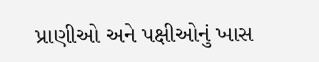પ્રાણીઓ અને પક્ષીઓનું ખાસ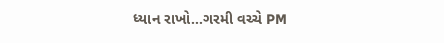ધ્યાન રાખો…ગરમી વચ્ચે PM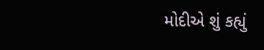મોદીએ શું કહ્યું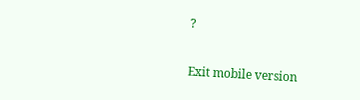?

Exit mobile version